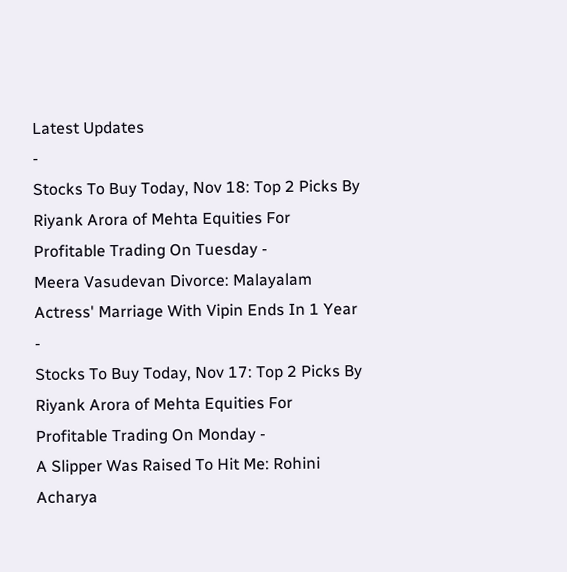Latest Updates
-
Stocks To Buy Today, Nov 18: Top 2 Picks By Riyank Arora of Mehta Equities For Profitable Trading On Tuesday -
Meera Vasudevan Divorce: Malayalam Actress' Marriage With Vipin Ends In 1 Year -
Stocks To Buy Today, Nov 17: Top 2 Picks By Riyank Arora of Mehta Equities For Profitable Trading On Monday -
A Slipper Was Raised To Hit Me: Rohini Acharya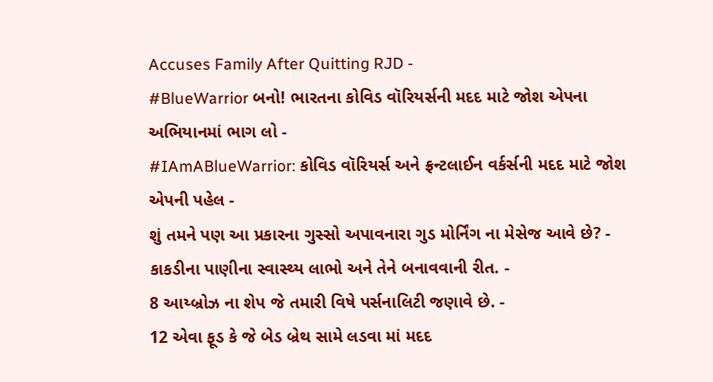Accuses Family After Quitting RJD -
#BlueWarrior બનો! ભારતના કોવિડ વૉરિયર્સની મદદ માટે જોશ એપના અભિયાનમાં ભાગ લો -
#IAmABlueWarrior: કોવિડ વૉરિયર્સ અને ફ્રન્ટલાઈન વર્કર્સની મદદ માટે જોશ એપની પહેલ -
શું તમને પણ આ પ્રકારના ગુસ્સો અપાવનારા ગુડ મોર્નિંગ ના મેસેજ આવે છે? -
કાકડીના પાણીના સ્વાસ્થ્ય લાભો અને તેને બનાવવાની રીત. -
8 આય્બ્રોઝ ના શેપ જે તમારી વિષે પર્સનાલિટી જણાવે છે. -
12 એવા ફૂડ કે જે બેડ બ્રેથ સામે લડવા માં મદદ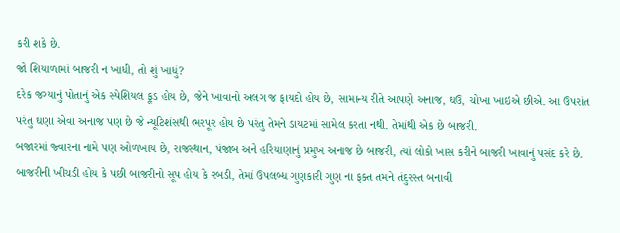કરી શકે છે.
જો શિયાળામાં બાજરી ન ખાધી, તો શું ખાધું?
દરેક જગ્યાનું પોતાનું એક સ્પેશિયલ ફૂડ હોય છે, જેને ખાવાનો અલગ જ ફાયદો હોય છે, સામાન્ય રીતે આપણે અનાજ, ઘઉ, ચોખા ખાઇએ છીએ. આ ઉપરાંત પરંતુ ઘણા એવા અનાજ પણ છે જે ન્યૂટિશંસથી ભરપૂર હોય છે પરંતુ તેમને ડાયટમાં સામેલ કરતા નથી. તેમાંથી એક છે બાજરી.
બજારમાં જ્વારના નામે પણ ઓળખાય છે, રાજસ્થાન, પંજાબ અને હરિયાણાનું પ્રમુખ અનાજ છે બાજરી, ત્યાં લોકો ખાસ કરીને બાજરી ખાવાનું પસંદ કરે છે. બાજરીની ખીચડી હોય કે પછી બાજરીનો સૂપ હોય કે રબડી, તેમાં ઉપલબ્ધ ગુણકારી ગુણ ના ફક્ત તમને તંદુરસ્ત બનાવી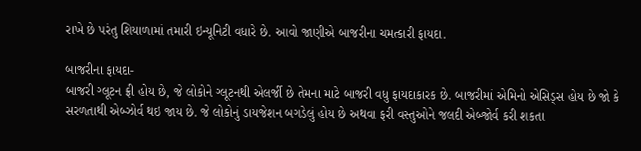રાખે છે પરંતુ શિયાળામાં તમારી ઇન્યૂનિટી વધારે છે. આવો જાણીએ બાજરીના ચમત્કારી ફાયદા.

બાજરીના ફાયદા-
બાજરી ગ્લૂટન ફ્રી હોય છે, જે લોકોને ગ્લૂટનથી એલર્જી છે તેમના માટે બાજરી વધુ ફાયદાકારક છે. બાજરીમાં એમિનો એસિડ્સ હોય છે જો કે સરળતાથી એબ્ઝોર્વ થઇ જાય છે. જે લોકોનું ડાયજેશન બગડેલું હોય છે અથવા ફરી વસ્તુઓને જલદી એબ્જોર્વ કરી શકતા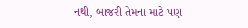નથી, બાજરી તેમના માટે પણ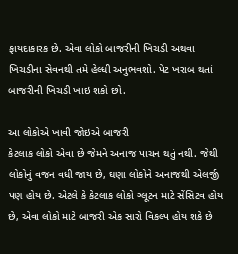ફાયદાકારક છે. એવા લોકો બાજરીની ખિચડી અથવા ખિચડીના સેવનથી તમે હેલ્ધી અનુભવશો. પેટ ખરાબ થતાં બાજરીની ખિચડી ખાઇ શકો છો.

આ લોકોએ ખાવી જોઇએ બાજરી
કેટલાક લોકો એવા છે જેમને અનાજ પાચન થતું નથી. જેથી લોકોનું વજન વધી જાય છે, ઘણા લોકોને અનાજથી એલર્જી પણ હોય છે. એટલે કે કેટલાક લોકો ગ્લૂટન માટે સેંસિટવ હોય છે, એવા લોકો માટે બાજરી એક સારો વિકલ્પ હોય શકે છે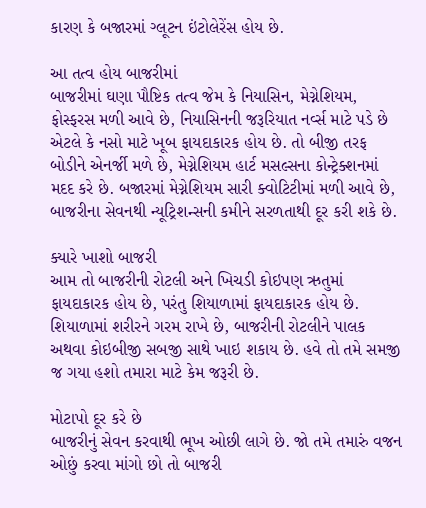કારણ કે બજારમાં ગ્લૂટન ઇંટોલેરેંસ હોય છે.

આ તત્વ હોય બાજરીમાં
બાજરીમાં ઘણા પૌષ્ટિક તત્વ જેમ કે નિયાસિન, મેગ્નેશિયમ, ફોસ્ફરસ મળી આવે છે, નિયાસિનની જરૂરિયાત નર્વ્સ માટે પડે છે એટલે કે નસો માટે ખૂબ ફાયદાકારક હોય છે. તો બીજી તરફ બોડીને એનર્જી મળે છે, મેગ્નેશિયમ હાર્ટ મસલ્સના કોન્ટ્રેક્શનમાં મદદ કરે છે. બજારમાં મેગ્નેશિયમ સારી ક્વોટિટીમાં મળી આવે છે, બાજરીના સેવનથી ન્યૂટ્રિશન્સની કમીને સરળતાથી દૂર કરી શકે છે.

ક્યારે ખાશો બાજરી
આમ તો બાજરીની રોટલી અને ખિચડી કોઇપણ ઋતુમાં ફાયદાકારક હોય છે, પરંતુ શિયાળામાં ફાયદાકારક હોય છે. શિયાળામાં શરીરને ગરમ રાખે છે, બાજરીની રોટલીને પાલક અથવા કોઇબીજી સબજી સાથે ખાઇ શકાય છે. હવે તો તમે સમજી જ ગયા હશો તમારા માટે કેમ જરૂરી છે.

મોટાપો દૂર કરે છે
બાજરીનું સેવન કરવાથી ભૂખ ઓછી લાગે છે. જો તમે તમારું વજન ઓછું કરવા માંગો છો તો બાજરી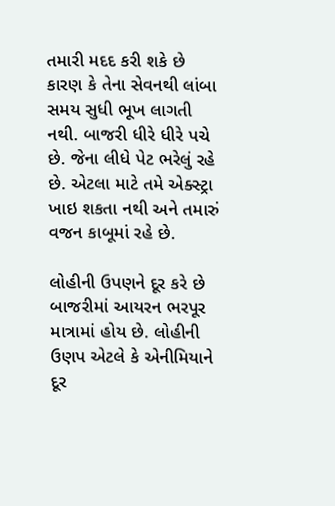તમારી મદદ કરી શકે છે કારણ કે તેના સેવનથી લાંબા સમય સુધી ભૂખ લાગતી નથી. બાજરી ધીરે ધીરે પચે છે. જેના લીધે પેટ ભરેલું રહે છે. એટલા માટે તમે એક્સ્ટ્રા ખાઇ શકતા નથી અને તમારું વજન કાબૂમાં રહે છે.

લોહીની ઉપણને દૂર કરે છે
બાજરીમાં આયરન ભરપૂર માત્રામાં હોય છે. લોહીની ઉણપ એટલે કે એનીમિયાને દૂર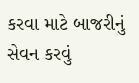કરવા માટે બાજરીનું સેવન કરવું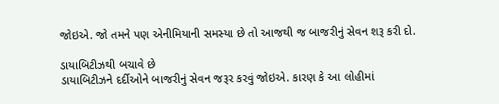જોઇએ. જો તમને પણ એનીમિયાની સમસ્યા છે તો આજથી જ બાજરીનું સેવન શરૂ કરી દો.

ડાયાબિટીઝથી બચાવે છે
ડાયાબિટીઝને દર્દીઓને બાજરીનું સેવન જરૂર કરવું જોઇએ. કારણ કે આ લોહીમાં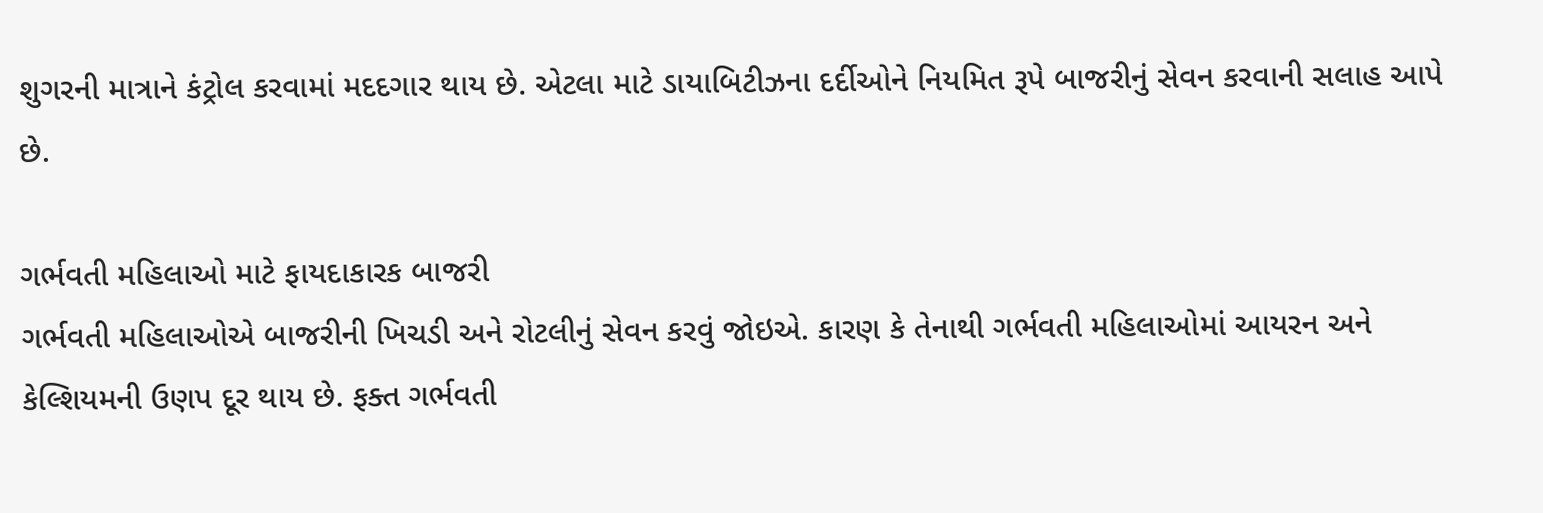શુગરની માત્રાને કંટ્રોલ કરવામાં મદદગાર થાય છે. એટલા માટે ડાયાબિટીઝના દર્દીઓને નિયમિત રૂપે બાજરીનું સેવન કરવાની સલાહ આપે છે.

ગર્ભવતી મહિલાઓ માટે ફાયદાકારક બાજરી
ગર્ભવતી મહિલાઓએ બાજરીની ખિચડી અને રોટલીનું સેવન કરવું જોઇએ. કારણ કે તેનાથી ગર્ભવતી મહિલાઓમાં આયરન અને કેલ્શિયમની ઉણપ દૂર થાય છે. ફક્ત ગર્ભવતી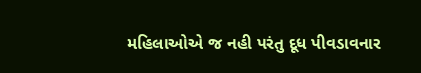મહિલાઓએ જ નહી પરંતુ દૂધ પીવડાવનાર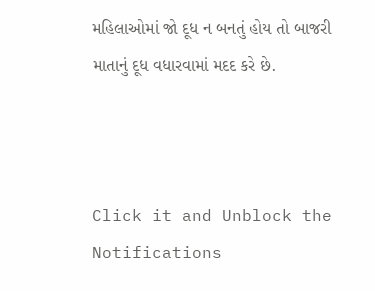મહિલાઓમાં જો દૂધ ન બનતું હોય તો બાજરી માતાનું દૂધ વધારવામાં મદદ કરે છે.



Click it and Unblock the Notifications